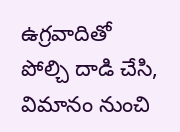ఉగ్రవాదితో పోల్చి దాడి చేసి, విమానం నుంచి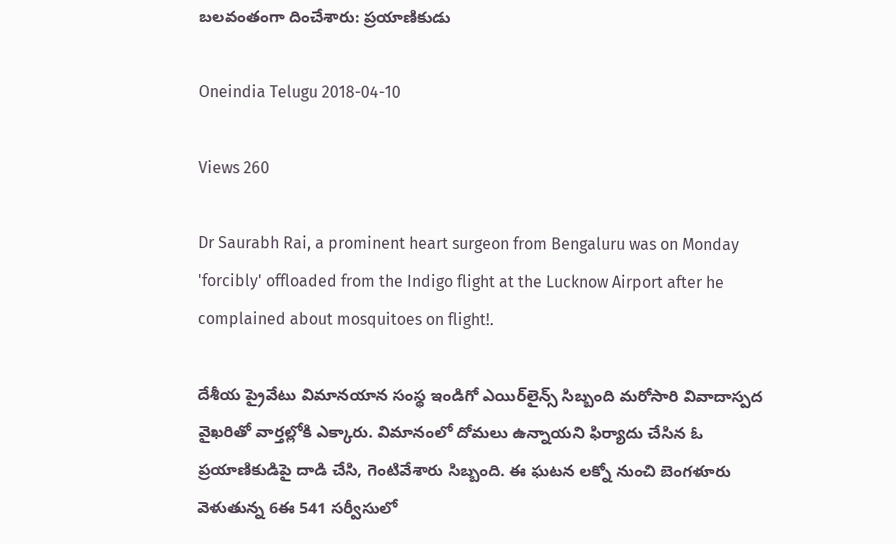బలవంతంగా దించేశారు: ప్రయాణికుడు

Oneindia Telugu 2018-04-10

Views 260

Dr Saurabh Rai, a prominent heart surgeon from Bengaluru was on Monday 'forcibly' offloaded from the Indigo flight at the Lucknow Airport after he complained about mosquitoes on flight!.

దేశీయ ప్రైవేటు విమానయాన సంస్థ ఇండిగో ఎయిర్‌లైన్స్ సిబ్బంది మరోసారి వివాదాస్పద వైఖరితో వార్తల్లోకి ఎక్కారు. విమానంలో దోమలు ఉన్నాయని ఫిర్యాదు చేసిన ఓ ప్రయాణికుడిపై దాడి చేసి, గెంటివేశారు సిబ్బంది. ఈ ఘటన లక్నో నుంచి బెంగళూరు వెళుతున్న 6ఈ 541 సర్వీసులో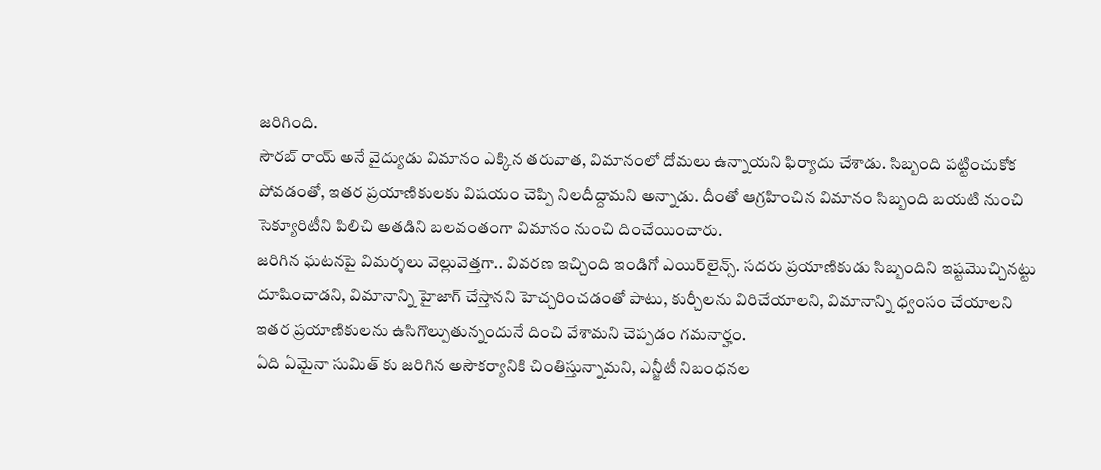జరిగింది.
సౌరబ్ రాయ్ అనే వైద్యుడు విమానం ఎక్కిన తరువాత, విమానంలో దోమలు ఉన్నాయని ఫిర్యాదు చేశాడు. సిబ్బంది పట్టించుకోక పోవడంతో, ఇతర ప్రయాణికులకు విషయం చెప్పి నిలదీద్దామని అన్నాడు. దీంతో ఆగ్రహించిన విమానం సిబ్బంది బయటి నుంచి సెక్యూరిటీని పిలిచి అతడిని బలవంతంగా విమానం నుంచి దించేయించారు.
జరిగిన ఘటనపై విమర్శలు వెల్లువెత్తగా.. వివరణ ఇచ్చింది ఇండిగో ఎయిర్‌లైన్స్. సదరు ప్రయాణికుడు సిబ్బందిని ఇష్టమొచ్చినట్టు దూషించాడని, విమానాన్ని హైజాగ్ చేస్తానని హెచ్చరించడంతో పాటు, కుర్చీలను విరిచేయాలని, విమానాన్ని ధ్వంసం చేయాలని ఇతర ప్రయాణికులను ఉసిగొల్పుతున్నందునే దించి వేశామని చెప్పడం గమనార్హం.
ఏది ఏమైనా సుమిత్ కు జరిగిన అసౌకర్యానికి చింతిస్తున్నామని, ఎన్జీటీ నిబంధనల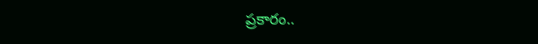ప్రకారం..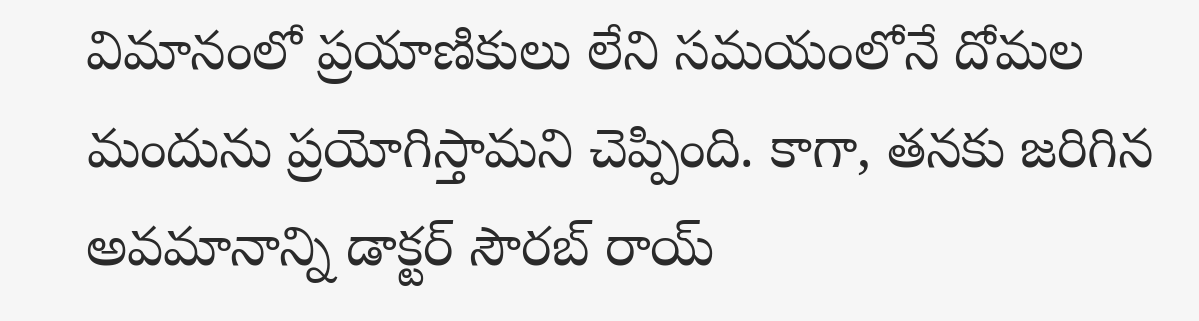విమానంలో ప్రయాణికులు లేని సమయంలోనే దోమల మందును ప్రయోగిస్తామని చెప్పింది. కాగా, తనకు జరిగిన అవమానాన్ని డాక్టర్ సౌరబ్ రాయ్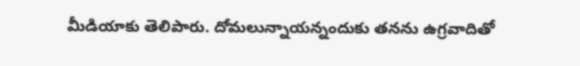మీడియాకు తెలిపారు. దోమలున్నాయన్నందుకు తనను ఉగ్రవాదితో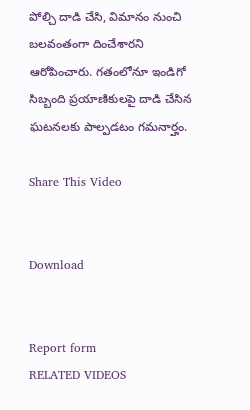పోల్చి దాడి చేసి, విమానం నుంచి బలవంతంగా దించేశారని ఆరోపించారు. గతంలోనూ ఇండిగో సిబ్బంది ప్రయాణికులపై దాడి చేసిన ఘటనలకు పాల్పడటం గమనార్హం.

Share This Video


Download


Report form
RELATED VIDEOS